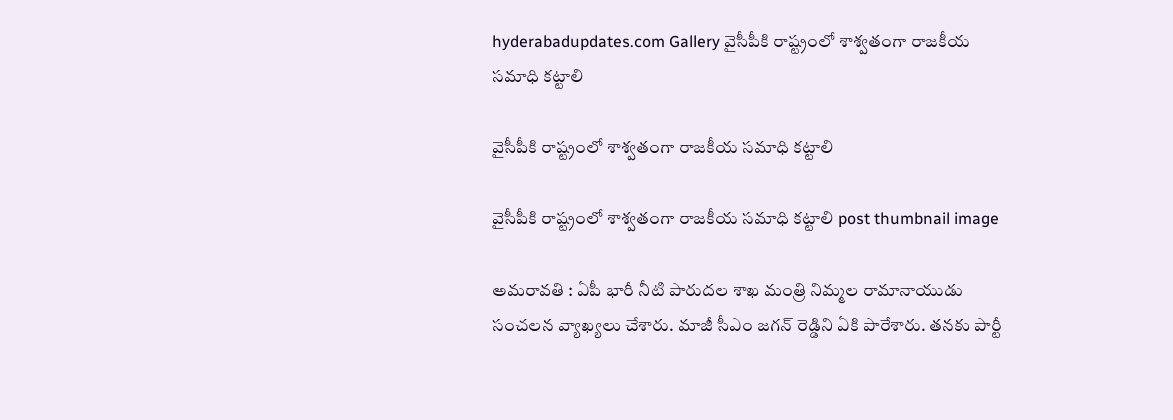hyderabadupdates.com Gallery వైసీపీకి రాష్ట్రంలో శాశ్వ‌తంగా రాజ‌కీయ స‌మాధి క‌ట్టాలి

వైసీపీకి రాష్ట్రంలో శాశ్వ‌తంగా రాజ‌కీయ స‌మాధి క‌ట్టాలి

వైసీపీకి రాష్ట్రంలో శాశ్వ‌తంగా రాజ‌కీయ స‌మాధి క‌ట్టాలి post thumbnail image

అమ‌రావ‌తి : ఏపీ భారీ నీటి పారుద‌ల శాఖ మంత్రి నిమ్మ‌ల రామానాయుడు సంచ‌ల‌న వ్యాఖ్య‌లు చేశారు. మాజీ సీఎం జ‌గ‌న్ రెడ్డిని ఏకి పారేశారు. త‌న‌కు పార్టీ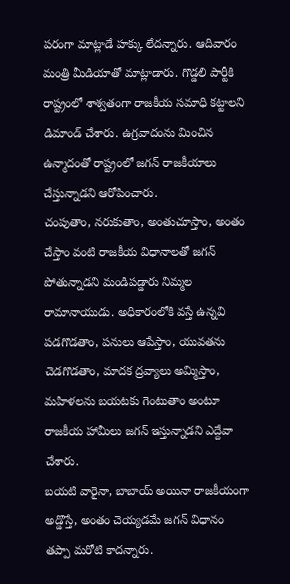ప‌రంగా మాట్లాడే హ‌క్కు లేద‌న్నారు. ఆదివారం మంత్రి మీడియాతో మాట్లాడారు. గొడ్డలి పార్టీకి రాష్ట్రంలో శాశ్వతంగా రాజకీయ సమాధి కట్టాలని డిమాండ్ చేశారు. ఉగ్రవాదంను మించిన ఉన్మాదంతో రాష్ట్రంలో జగన్ రాజకీయాలు చేస్తున్నాడని ఆరోపించారు.
చంపుతాం, నరుకుతాం, అంతుచూస్తాం, అంతం చేస్తాం వంటి రాజకీయ విధానాలతో జగన్ పోతున్నాడని మండిప‌డ్డారు నిమ్మ‌ల రామానాయుడు. అధికారంలోకి వస్తే ఉన్నవి పడగొడతాం, పనులు ఆపేస్తాం, యువతను చెడగొడతాం, మాదక ద్రవ్యాలు అమ్మిస్తాం, మహిళలను బయటకు గెంటుతాం అంటూ రాజకీయ హామీలు జగన్ ఇస్తున్నాడ‌ని ఎద్దేవా చేశారు.
బయటి వారైనా, బాబాయ్ అయినా రాజకీయంగా అడ్డొస్తే, అంతం చెయ్యడమే జగన్ విధానం త‌ప్పా మ‌రోటి కాద‌న్నారు.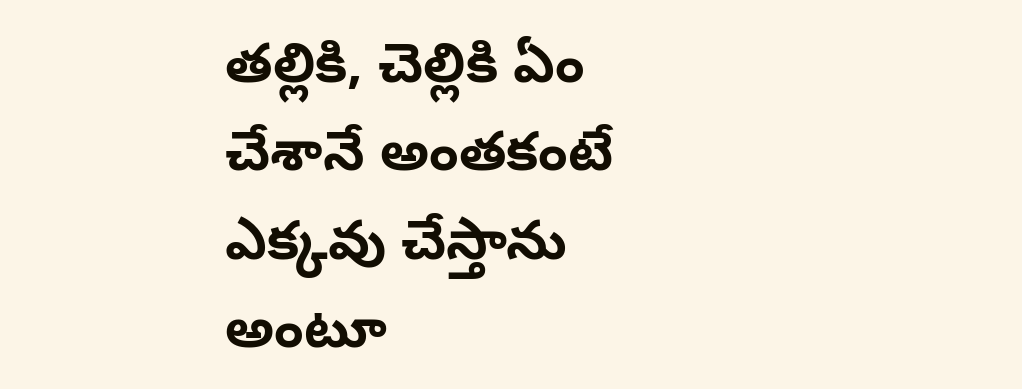తల్లికి, చెల్లికి ఏం చేశానే అంతకంటే ఎక్కవు చేస్తాను అంటూ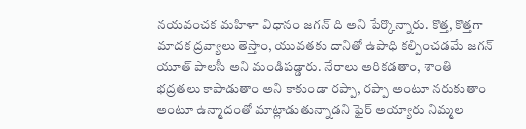నయవంచక మహిళా విధానం జగన్ ది అని పేర్కొన్నారు. కొత్త, కొత్తగా మాద‌క‌ ద్రవ్యాలు తెస్తాం, యువతకు దానితో ఉపాధి కల్పించడమే జగన్ యూత్ పాలసీ అని మండిప‌డ్డారు. నేరాలు అరికడతాం, శాంతి భద్రతలు కాపాడుతాం అని కాకుండా రప్పా, రప్పా అంటూ నరుకుతాం అంటూ ఉన్మాదంతో మాట్లాడుతున్నాడ‌ని ఫైర్ అయ్యారు నిమ్మ‌ల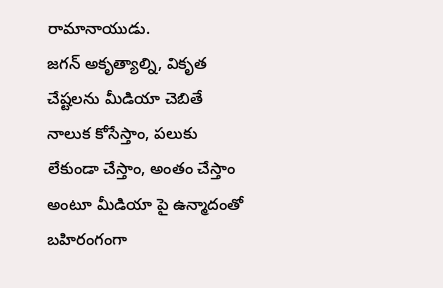రామానాయుడు.
జగన్ అకృత్యాల్ని, వికృత చేష్టలను మీడియా చెబితే నాలుక కోసేస్తాం, పలుకు లేకుండా చేస్తాం, అంతం చేస్తాం అంటూ మీడియా పై ఉన్మాదంతో బహిరంగంగా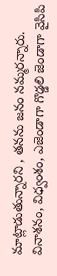మాట్లాడుతున్నారని , త‌న‌ను జ‌నం న‌మ్మ‌ర‌న్నారు. వినాశనం, విధ్వంశం, ఎజెండాగా గొడ్డలి జెండాగా వైసిపి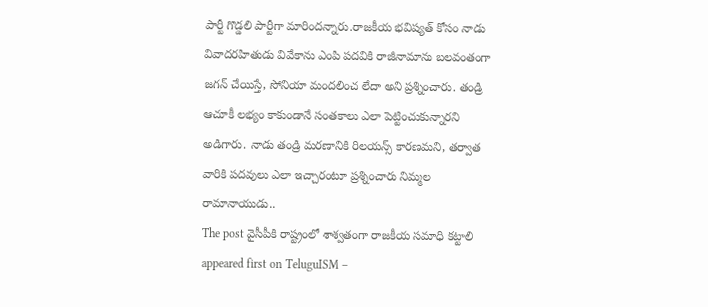పార్టీ గొడ్డలి పార్టీగా మారిందన్నారు.రాజకీయ భవిష్యత్ కోసం నాడు వివాదరహితుడు వివేకాను ఎంపి పదవికి రాజీనామాను బలవంతంగా జగన్ చేయిస్తే, సోనియా మందలించ లేదా అని ప్ర‌శ్నించారు. తండ్రి ఆచూకీ లభ్యం కాకుండానే సంతకాలు ఎలా పెట్టించుకున్నార‌ని అడిగారు. నాడు తండ్రి మరణానికి రిలయన్స్ కారణమని, తర్వాత వారికి పదవులు ఎలా ఇచ్చారంటూ ప్ర‌శ్నించారు నిమ్మ‌ల రామానాయుడు..
The post వైసీపీకి రాష్ట్రంలో శాశ్వ‌తంగా రాజ‌కీయ స‌మాధి క‌ట్టాలి appeared first on TeluguISM –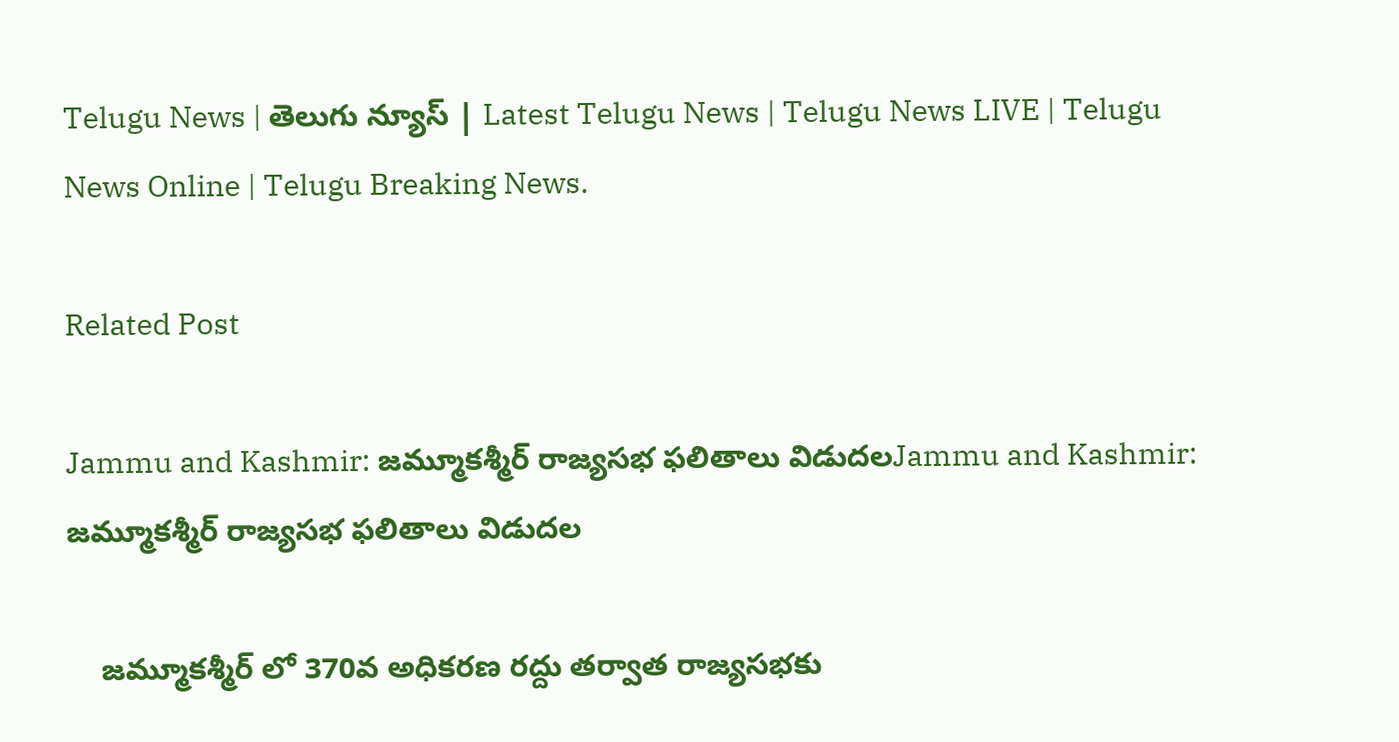Telugu News | తెలుగు న్యూస్ | Latest Telugu News | Telugu News LIVE | Telugu News Online | Telugu Breaking News.

Related Post

Jammu and Kashmir: జమ్మూకశ్మీర్ రాజ్యసభ ఫలితాలు విడుదలJammu and Kashmir: జమ్మూకశ్మీర్ రాజ్యసభ ఫలితాలు విడుదల

    జమ్మూకశ్మీర్‌ లో 370వ అధికరణ రద్దు తర్వాత రాజ్యసభకు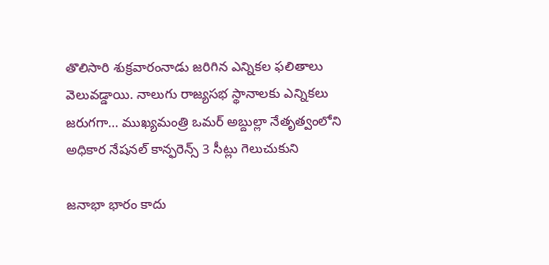తొలిసారి శుక్రవారంనాడు జరిగిన ఎన్నికల ఫలితాలు వెలువడ్డాయి. నాలుగు రాజ్యసభ స్థానాలకు ఎన్నికలు జరుగగా… ముఖ్యమంత్రి ఒమర్ అబ్దుల్లా నేతృత్వంలోని అధికార నేషనల్ కాన్ఫరెన్స్ 3 సీట్లు గెలుచుకుని

జ‌నాభా భారం కాదు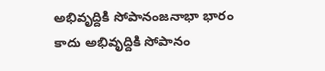అభివృద్దికి సోపానంజ‌నాభా భారం కాదు అభివృద్దికి సోపానం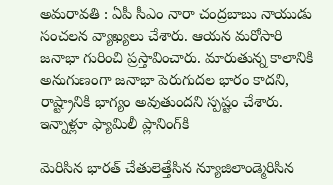అమరావతి : ఏపీ సీఎం నారా చంద్ర‌బాబు నాయుడు సంచ‌ల‌న వ్యాఖ్య‌లు చేశారు. ఆయ‌న మ‌రోసారి జ‌నాభా గురించి ప్ర‌స్తావించారు. మారుతున్న కాలానికి అనుగుణంగా జనాభా పెరుగుదల భారం కాదని, రాష్ట్రానికి భాగ్యం అవుతుందని స్ప‌ష్టం చేశారు. ఇన్నాళ్లూ ఫ్యామిలీ ప్లానింగ్‌కి

మెరిసిన భార‌త్ చేతులెత్తేసిన న్యూజిలాండ్మెరిసిన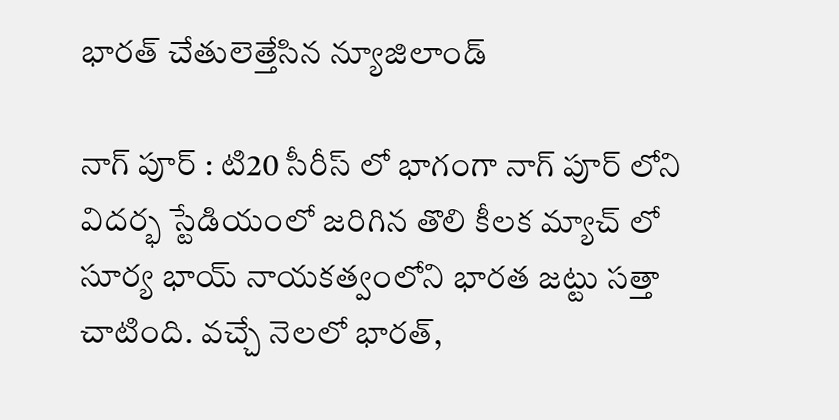భార‌త్ చేతులెత్తేసిన న్యూజిలాండ్

నాగ్ పూర్ : టి20 సీరీస్ లో భాగంగా నాగ్ పూర్ లోని విద‌ర్భ స్టేడియంలో జ‌రిగిన తొలి కీల‌క మ్యాచ్ లో సూర్య భాయ్ నాయ‌క‌త్వంలోని భార‌త జ‌ట్టు స‌త్తా చాటింది. వ‌చ్చే నెల‌లో భార‌త్,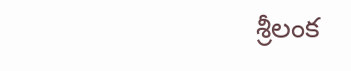శ్రీ‌లంక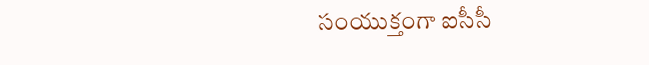సంయుక్తంగా ఐసీసీ